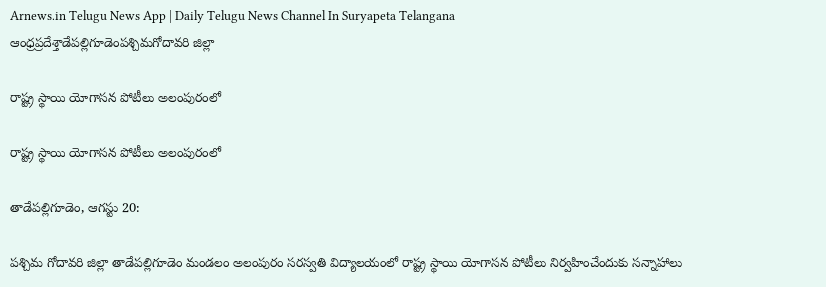Arnews.in Telugu News App | Daily Telugu News Channel In Suryapeta Telangana
ఆంధ్రప్రదేశ్తాడేపల్లిగూడెంపశ్చిమగోదావరి జిల్లా

రాష్ట్ర స్థాయి యోగాసన పోటీలు అలంపురంలో

రాష్ట్ర స్థాయి యోగాసన పోటీలు అలంపురంలో

తాడేపల్లిగూడెం, ఆగస్టు 20:

పశ్చిమ గోదావరి జిల్లా తాడేపల్లిగూడెం మండలం అలంపురం సరస్వతి విద్యాలయంలో రాష్ట్ర స్థాయి యోగాసన పోటీలు నిర్వహించేందుకు సన్నాహాలు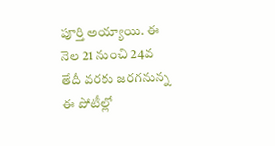పూర్తి అయ్యాయి. ఈ నెల 21 నుంచి 24వ తేదీ వరకు జరగనున్న ఈ పోటీల్లో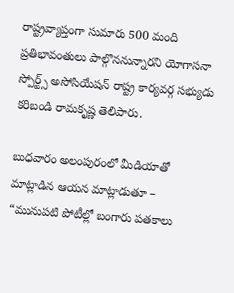రాష్ట్రవ్యాప్తంగా సుమారు 500 మంది ప్రతిభావంతులు పాల్గొననున్నారని యోగాసనా స్పోర్ట్స్ అసోసియేషన్ రాష్ట్ర కార్యవర్గ సభ్యుడు కరిబండి రామకృష్ణ తెలిపారు.

బుధవారం అలంపురంలో మీడియాతో మాట్లాడిన ఆయన మాట్లాడుతూ –
“మునుపటి పోటీల్లో బంగారు పతకాలు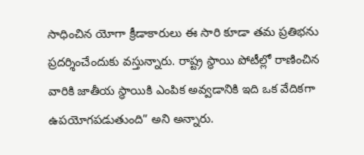సాధించిన యోగా క్రీడాకారులు ఈ సారి కూడా తమ ప్రతిభను ప్రదర్శించేందుకు వస్తున్నారు. రాష్ట్ర స్థాయి పోటీల్లో రాణించిన వారికి జాతీయ స్థాయికి ఎంపిక అవ్వడానికి ఇది ఒక వేదికగా ఉపయోగపడుతుంది” అని అన్నారు.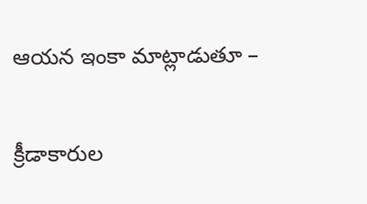ఆయన ఇంకా మాట్లాడుతూ –

క్రీడాకారుల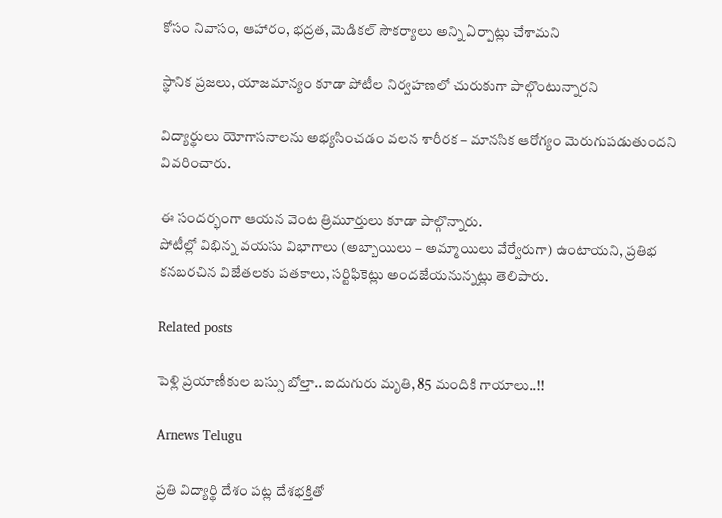కోసం నివాసం, ఆహారం, భద్రత, మెడికల్ సౌకర్యాలు అన్ని ఏర్పాట్లు చేశామని

స్థానిక ప్రజలు, యాజమాన్యం కూడా పోటీల నిర్వహణలో చురుకుగా పాల్గొంటున్నారని

విద్యార్థులు యోగాసనాలను అభ్యసించడం వలన శారీరక – మానసిక ఆరోగ్యం మెరుగుపడుతుందని వివరించారు.

ఈ సందర్భంగా ఆయన వెంట త్రిమూర్తులు కూడా పాల్గొన్నారు.
పోటీల్లో విభిన్న వయసు విభాగాలు (అబ్బాయిలు – అమ్మాయిలు వేర్వేరుగా) ఉంటాయని, ప్రతిభ కనబరచిన విజేతలకు పతకాలు, సర్టిఫికెట్లు అందజేయనున్నట్లు తెలిపారు.

Related posts

పెళ్లి ప్రయాణీకుల బస్సు బోల్తా.. ఐదుగురు మృతి, 85 మందికి గాయాలు..!!

Arnews Telugu

ప్రతి విద్యార్థి దేశం పట్ల దేశభక్తితో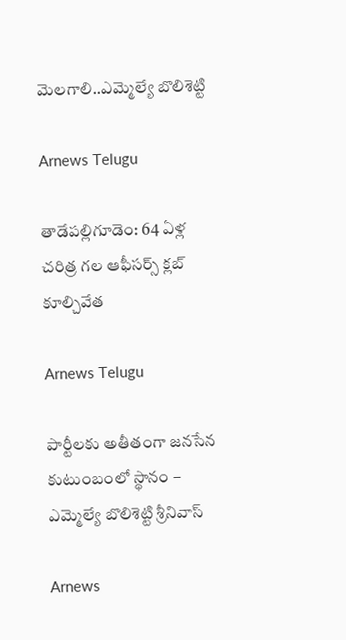మెలగాలి..ఎమ్మెల్యే బొలిశెట్టి

Arnews Telugu

తాడేపల్లిగూడెం: 64 ఏళ్ల చరిత్ర గల ఆఫీసర్స్ క్లబ్ కూల్చివేత

Arnews Telugu

పార్టీలకు అతీతంగా జనసేన కుటుంబంలో స్థానం – ఎమ్మెల్యే బొలిశెట్టి శ్రీనివాస్

Arnews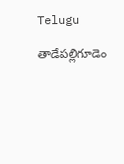Telugu

తాడేపల్లిగూడెం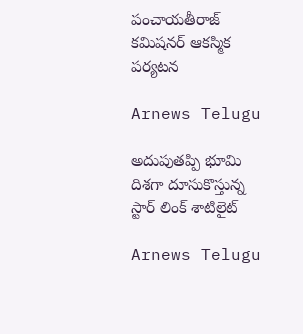పంచాయతీరాజ్ కమిషనర్ ఆకస్మిక పర్యటన

Arnews Telugu

అదుపుతప్పి భూమి దిశగా దూసుకొస్తున్న స్టార్ లింక్ శాటిలైట్

Arnews Telugu